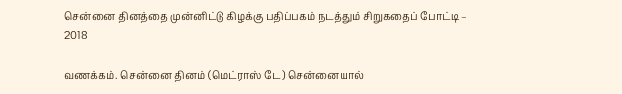சென்னை தினத்தை முன்னிட்டு கிழக்கு பதிப்பகம் நடத்தும் சிறுகதைப் போட்டி – 2018

வணக்கம். சென்னை தினம் (மெட்ராஸ் டே) சென்னையால்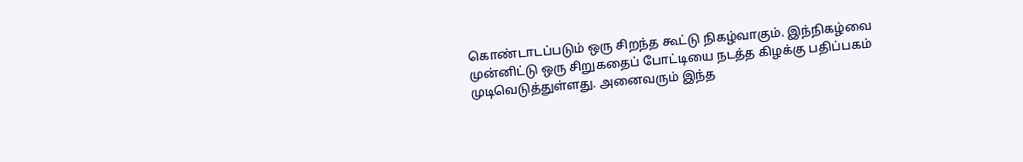கொண்டாடப்படும் ஒரு சிறந்த கூட்டு நிகழ்வாகும். இந்நிகழ்வை முன்னிட்டு ஒரு சிறுகதைப் போட்டியை நடத்த கிழக்கு பதிப்பகம் முடிவெடுத்துள்ளது. அனைவரும் இந்த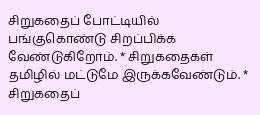சிறுகதைப் போட்டியில் பங்குகொண்டு சிறப்பிக்க வேண்டுகிறோம். * சிறுகதைகள் தமிழில் மட்டுமே இருக்கவேண்டும். * சிறுகதைப்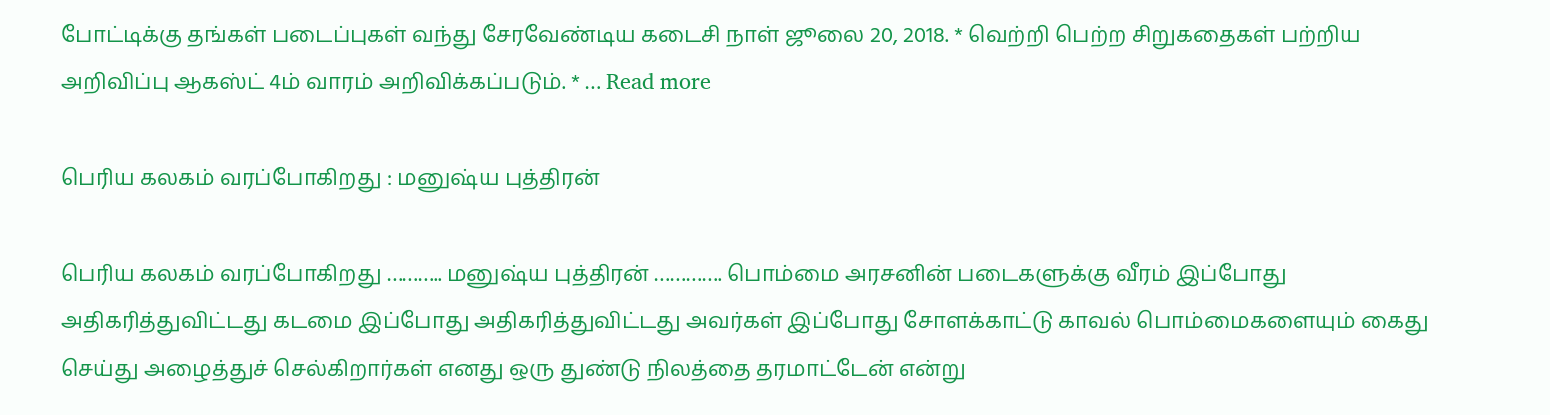போட்டிக்கு தங்கள் படைப்புகள் வந்து சேரவேண்டிய கடைசி நாள் ஜூலை 20, 2018. * வெற்றி பெற்ற சிறுகதைகள் பற்றிய அறிவிப்பு ஆகஸ்ட் 4ம் வாரம் அறிவிக்கப்படும். * … Read more

பெரிய கலகம் வரப்போகிறது : மனுஷ்ய புத்திரன்

பெரிய கலகம் வரப்போகிறது ……….. மனுஷ்ய புத்திரன் …………. பொம்மை அரசனின் படைகளுக்கு வீரம் இப்போது அதிகரித்துவிட்டது கடமை இப்போது அதிகரித்துவிட்டது அவர்கள் இப்போது சோளக்காட்டு காவல் பொம்மைகளையும் கைது செய்து அழைத்துச் செல்கிறார்கள் எனது ஒரு துண்டு நிலத்தை தரமாட்டேன் என்று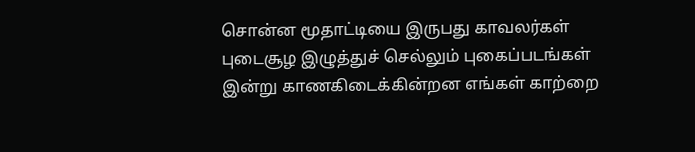சொன்ன மூதாட்டியை இருபது காவலர்கள் புடைசூழ இழுத்துச் செல்லும் புகைப்படங்கள் இன்று காணகிடைக்கின்றன எங்கள் காற்றை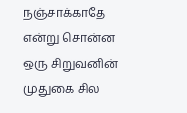நஞ்சாக்காதே என்று சொன்ன ஒரு சிறுவனின் முதுகை சில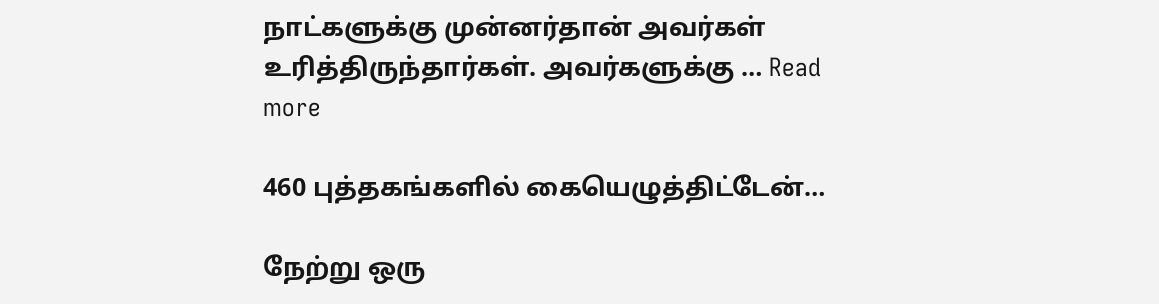நாட்களுக்கு முன்னர்தான் அவர்கள் உரித்திருந்தார்கள். அவர்களுக்கு … Read more

460 புத்தகங்களில் கையெழுத்திட்டேன்…

நேற்று ஒரு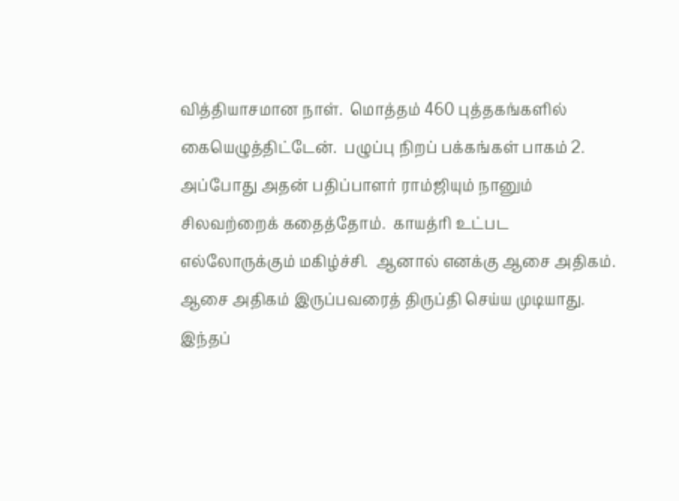வித்தியாசமான நாள்.  மொத்தம் 460 புத்தகங்களில் கையெழுத்திட்டேன்.  பழுப்பு நிறப் பக்கங்கள் பாகம் 2.  அப்போது அதன் பதிப்பாளர் ராம்ஜியும் நானும் சிலவற்றைக் கதைத்தோம்.  காயத்ரி உட்பட எல்லோருக்கும் மகிழ்ச்சி.  ஆனால் எனக்கு ஆசை அதிகம்.  ஆசை அதிகம் இருப்பவரைத் திருப்தி செய்ய முடியாது.  இந்தப்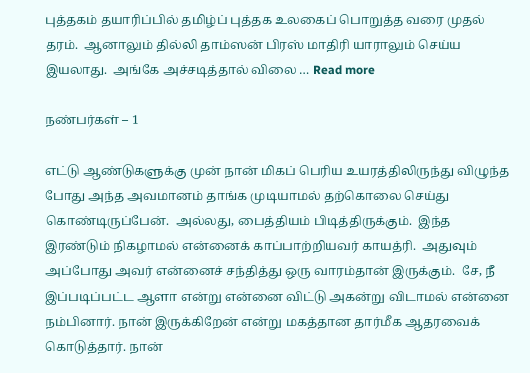புத்தகம் தயாரிப்பில் தமிழ்ப் புத்தக உலகைப் பொறுத்த வரை முதல் தரம்.  ஆனாலும் தில்லி தாம்ஸன் பிரஸ் மாதிரி யாராலும் செய்ய இயலாது.  அங்கே அச்சடித்தால் விலை … Read more

நண்பர்கள் – 1

எட்டு ஆண்டுகளுக்கு முன் நான் மிகப் பெரிய உயரத்திலிருந்து விழுந்த போது அந்த அவமானம் தாங்க முடியாமல் தற்கொலை செய்து கொண்டிருப்பேன்.  அல்லது, பைத்தியம் பிடித்திருக்கும்.  இந்த இரண்டும் நிகழாமல் என்னைக் காப்பாற்றியவர் காயத்ரி.  அதுவும் அப்போது அவர் என்னைச் சந்தித்து ஒரு வாரம்தான் இருக்கும்.  சே, நீ இப்படிப்பட்ட ஆளா என்று என்னை விட்டு அகன்று விடாமல் என்னை நம்பினார். நான் இருக்கிறேன் என்று மகத்தான தார்மீக ஆதரவைக் கொடுத்தார். நான்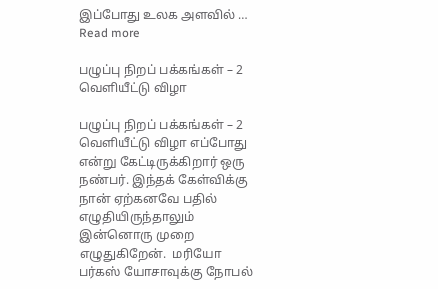இப்போது உலக அளவில் … Read more

பழுப்பு நிறப் பக்கங்கள் – 2 வெளியீட்டு விழா

பழுப்பு நிறப் பக்கங்கள் – 2 வெளியீட்டு விழா எப்போது என்று கேட்டிருக்கிறார் ஒரு நண்பர். இந்தக் கேள்விக்கு நான் ஏற்கனவே பதில் எழுதியிருந்தாலும் இன்னொரு முறை எழுதுகிறேன்.  மரியோ பர்கஸ் யோசாவுக்கு நோபல்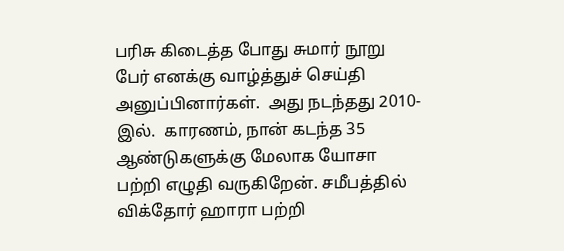பரிசு கிடைத்த போது சுமார் நூறு பேர் எனக்கு வாழ்த்துச் செய்தி அனுப்பினார்கள்.  அது நடந்தது 2010-இல்.  காரணம், நான் கடந்த 35 ஆண்டுகளுக்கு மேலாக யோசா பற்றி எழுதி வருகிறேன். சமீபத்தில் விக்தோர் ஹாரா பற்றி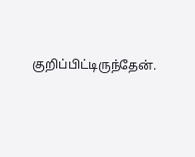குறிப்பிட்டிருந்தேன்.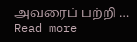அவரைப் பற்றி … Read more